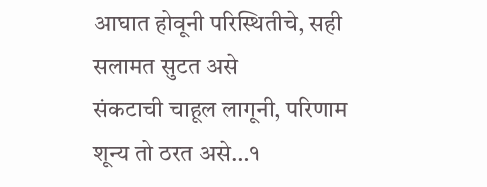आघात होवूनी परिस्थितीचे, सही सलामत सुटत असे
संकटाची चाहूल लागूनी, परिणाम शून्य तो ठरत असे…१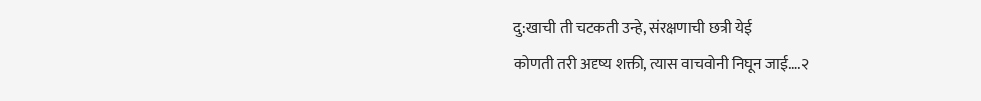दु:खाची ती चटकती उन्हे, संरक्षणाची छत्री येई
कोणती तरी अदृष्य शक्ती, त्यास वाचवोनी निघून जाई….२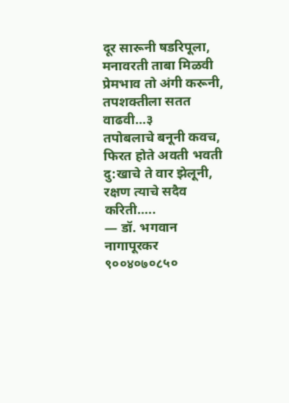दूर सारूनी षडरिपूला, मनावरती ताबा मिळवी
प्रेमभाव तो अंगी करूनी, तपशक्तीला सतत वाढवी…३
तपोबलाचे बनूनी कवच, फिरत होते अवती भवती
दु:खाचे ते वार झेलूनी, रक्षण त्याचे सदैव करिती…..
— डॉ. भगवान नागापूरकर
९००४०७०८५०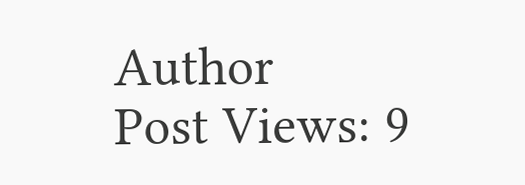Author
Post Views: 9